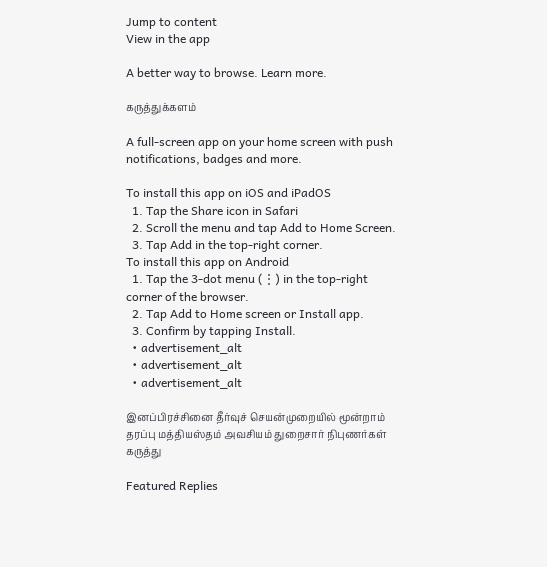Jump to content
View in the app

A better way to browse. Learn more.

கருத்துக்களம்

A full-screen app on your home screen with push notifications, badges and more.

To install this app on iOS and iPadOS
  1. Tap the Share icon in Safari
  2. Scroll the menu and tap Add to Home Screen.
  3. Tap Add in the top-right corner.
To install this app on Android
  1. Tap the 3-dot menu (⋮) in the top-right corner of the browser.
  2. Tap Add to Home screen or Install app.
  3. Confirm by tapping Install.
  • advertisement_alt
  • advertisement_alt
  • advertisement_alt

இனப்பிரச்சினை தீர்வுச் செயன்முறையில் மூன்றாம் தரப்பு மத்தியஸ்தம் அவசியம் துறைசார் நிபுணர்கள் கருத்து

Featured Replies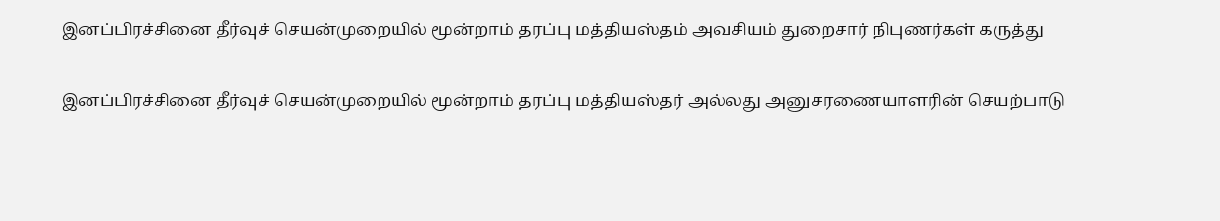இனப்பிரச்சினை தீர்வுச் செயன்முறையில் மூன்றாம் தரப்பு மத்தியஸ்தம் அவசியம் துறைசார் நிபுணர்கள் கருத்து

இனப்பிரச்சினை தீர்வுச் செயன்முறையில் மூன்றாம் தரப்பு மத்தியஸ்தர் அல்லது அனுசரணையாளரின் செயற்பாடு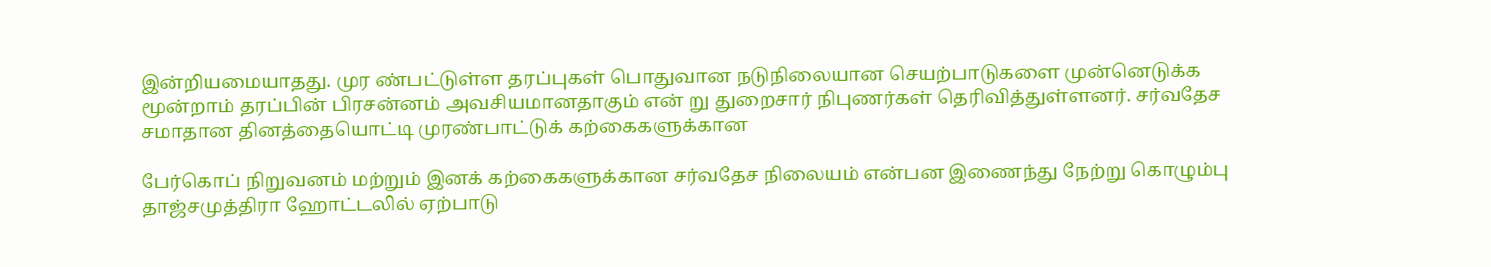இன்றியமையாதது. முர ண்பட்டுள்ள தரப்புகள் பொதுவான நடுநிலையான செயற்பாடுகளை முன்னெடுக்க மூன்றாம் தரப்பின் பிரசன்னம் அவசியமானதாகும் என் று துறைசார் நிபுணர்கள் தெரிவித்துள்ளனர். சர்வதேச சமாதான தினத்தையொட்டி முரண்பாட்டுக் கற்கைகளுக்கான

பேர்கொப் நிறுவனம் மற்றும் இனக் கற்கைகளுக்கான சர்வதேச நிலையம் என்பன இணைந்து நேற்று கொழும்பு தாஜ்சமுத்திரா ஹோட்டலில் ஏற்பாடு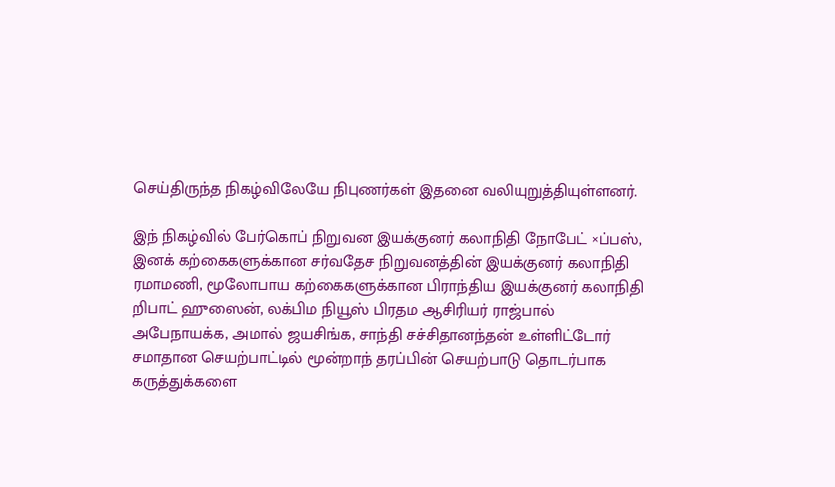செய்திருந்த நிகழ்விலேயே நிபுணர்கள் இதனை வலியுறுத்தியுள்ளனர்.

இந் நிகழ்வில் பேர்கொப் நிறுவன இயக்குனர் கலாநிதி நோபேட் ×ப்பஸ், இனக் கற்கைகளுக்கான சர்வதேச நிறுவனத்தின் இயக்குனர் கலாநிதி ரமாமணி, மூலோபாய கற்கைகளுக்கான பிராந்திய இயக்குனர் கலாநிதி றிபாட் ஹுஸைன், லக்பிம நியூஸ் பிரதம ஆசிரியர் ராஜ்பால் அபேநாயக்க, அமால் ஜயசிங்க, சாந்தி சச்சிதானந்தன் உள்ளிட்டோர் சமாதான செயற்பாட்டில் மூன்றாந் தரப்பின் செயற்பாடு தொடர்பாக கருத்துக்களை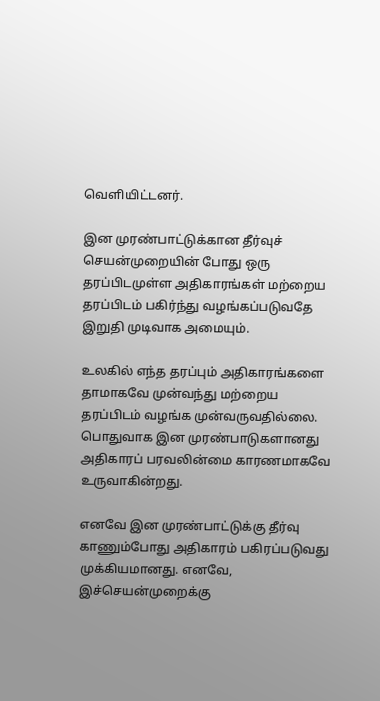வெளியிட்டனர்.

இன முரண்பாட்டுக்கான தீர்வுச் செயன்முறையின் போது ஒரு தரப்பிடமுள்ள அதிகாரங்கள் மற்றைய தரப்பிடம் பகிர்ந்து வழங்கப்படுவதே இறுதி முடிவாக அமையும்.

உலகில் எந்த தரப்பும் அதிகாரங்களை தாமாகவே முன்வந்து மற்றைய தரப்பிடம் வழங்க முன்வருவதில்லை. பொதுவாக இன முரண்பாடுகளானது அதிகாரப் பரவலின்மை காரணமாகவே உருவாகின்றது.

எனவே இன முரண்பாட்டுக்கு தீர்வு காணும்போது அதிகாரம் பகிரப்படுவது முக்கியமானது. எனவே, இச்செயன்முறைக்கு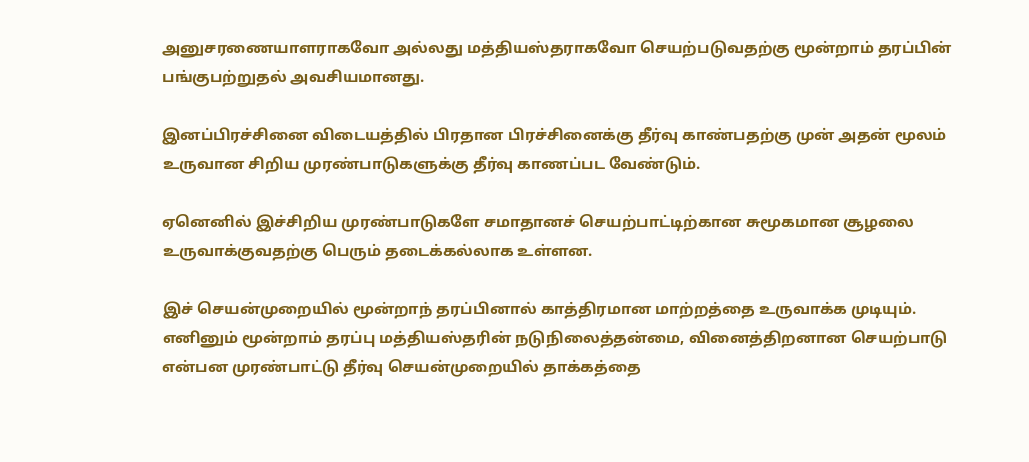அனுசரணையாளராகவோ அல்லது மத்தியஸ்தராகவோ செயற்படுவதற்கு மூன்றாம் தரப்பின் பங்குபற்றுதல் அவசியமானது.

இனப்பிரச்சினை விடையத்தில் பிரதான பிரச்சினைக்கு தீர்வு காண்பதற்கு முன் அதன் மூலம் உருவான சிறிய முரண்பாடுகளுக்கு தீர்வு காணப்பட வேண்டும்.

ஏனெனில் இச்சிறிய முரண்பாடுகளே சமாதானச் செயற்பாட்டிற்கான சுமூகமான சூழலை உருவாக்குவதற்கு பெரும் தடைக்கல்லாக உள்ளன.

இச் செயன்முறையில் மூன்றாந் தரப்பினால் காத்திரமான மாற்றத்தை உருவாக்க முடியும். எனினும் மூன்றாம் தரப்பு மத்தியஸ்தரின் நடுநிலைத்தன்மை, வினைத்திறனான செயற்பாடு என்பன முரண்பாட்டு தீர்வு செயன்முறையில் தாக்கத்தை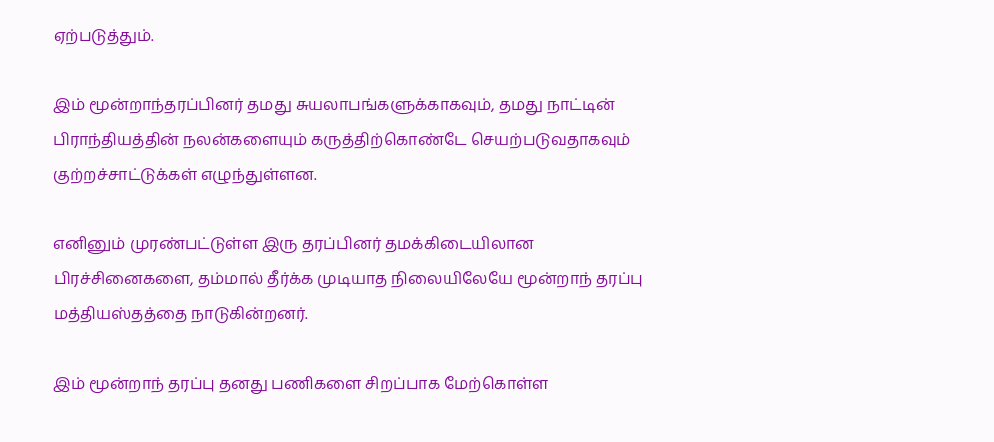ஏற்படுத்தும்.

இம் மூன்றாந்தரப்பினர் தமது சுயலாபங்களுக்காகவும், தமது நாட்டின் பிராந்தியத்தின் நலன்களையும் கருத்திற்கொண்டே செயற்படுவதாகவும் குற்றச்சாட்டுக்கள் எழுந்துள்ளன.

எனினும் முரண்பட்டுள்ள இரு தரப்பினர் தமக்கிடையிலான பிரச்சினைகளை, தம்மால் தீர்க்க முடியாத நிலையிலேயே மூன்றாந் தரப்பு மத்தியஸ்தத்தை நாடுகின்றனர்.

இம் மூன்றாந் தரப்பு தனது பணிகளை சிறப்பாக மேற்கொள்ள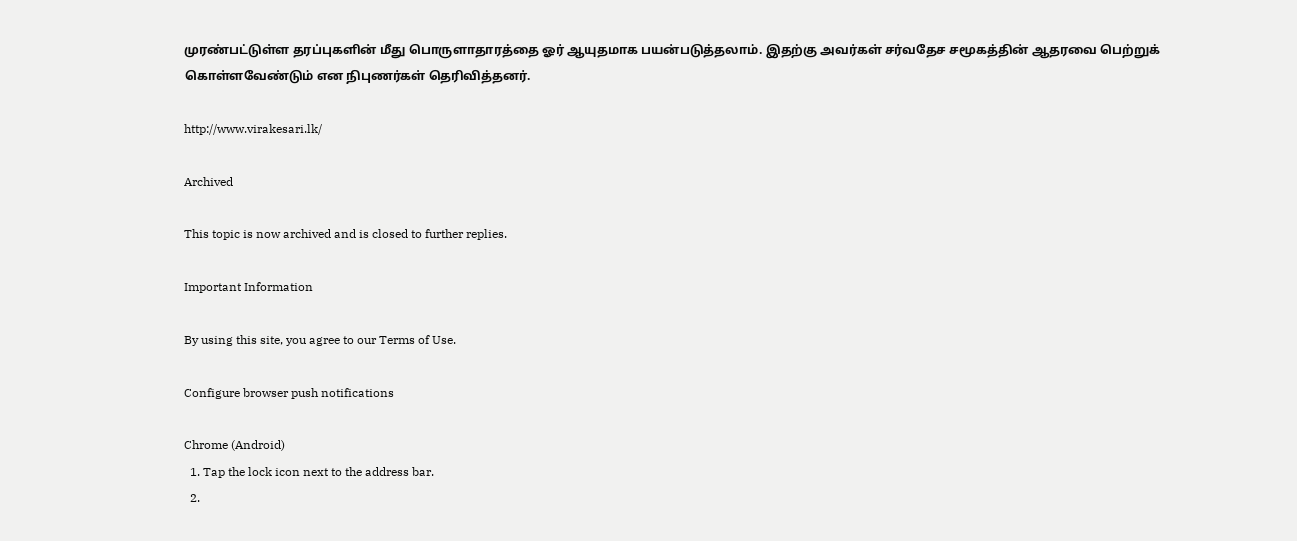முரண்பட்டுள்ள தரப்புகளின் மீது பொருளாதாரத்தை ஓர் ஆயுதமாக பயன்படுத்தலாம். இதற்கு அவர்கள் சர்வதேச சமூகத்தின் ஆதரவை பெற்றுக் கொள்ளவேண்டும் என நிபுணர்கள் தெரிவித்தனர்.

http://www.virakesari.lk/

Archived

This topic is now archived and is closed to further replies.

Important Information

By using this site, you agree to our Terms of Use.

Configure browser push notifications

Chrome (Android)
  1. Tap the lock icon next to the address bar.
  2.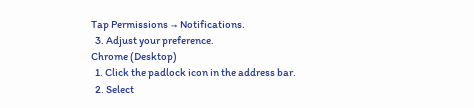Tap Permissions → Notifications.
  3. Adjust your preference.
Chrome (Desktop)
  1. Click the padlock icon in the address bar.
  2. Select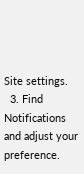Site settings.
  3. Find Notifications and adjust your preference.